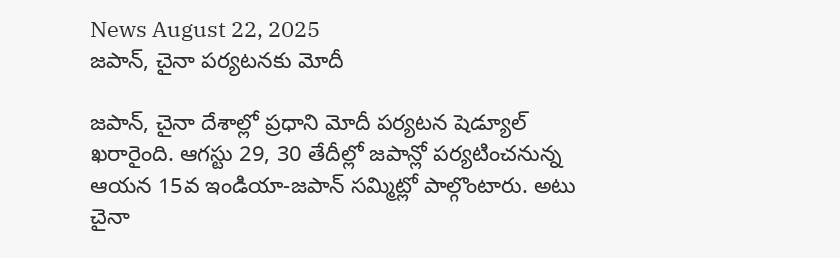News August 22, 2025
జపాన్, చైనా పర్యటనకు మోదీ

జపాన్, చైనా దేశాల్లో ప్రధాని మోదీ పర్యటన షెడ్యూల్ ఖరారైంది. ఆగస్టు 29, 30 తేదీల్లో జపాన్లో పర్యటించనున్న ఆయన 15వ ఇండియా-జపాన్ సమ్మిట్లో పాల్గొంటారు. అటు చైనా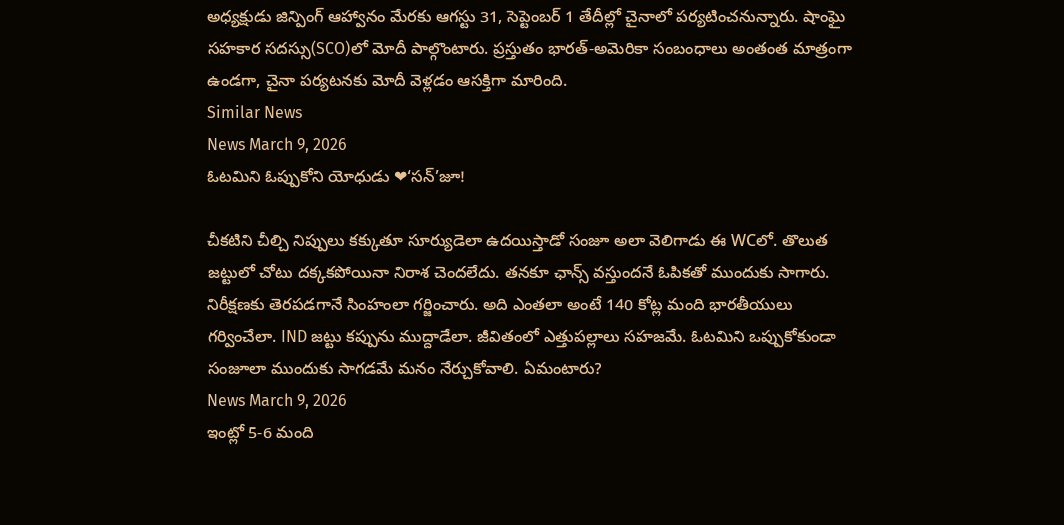అధ్యక్షుడు జిన్పింగ్ ఆహ్వానం మేరకు ఆగస్టు 31, సెప్టెంబర్ 1 తేదీల్లో చైనాలో పర్యటించనున్నారు. షాంఘై సహకార సదస్సు(SCO)లో మోదీ పాల్గొంటారు. ప్రస్తుతం భారత్-అమెరికా సంబంధాలు అంతంత మాత్రంగా ఉండగా, చైనా పర్యటనకు మోదీ వెళ్లడం ఆసక్తిగా మారింది.
Similar News
News March 9, 2026
ఓటమిని ఓప్పుకోని యోధుడు ❤‘సన్’జూ!

చీకటిని చీల్చి నిప్పులు కక్కుతూ సూర్యుడెలా ఉదయిస్తాడో సంజూ అలా వెలిగాడు ఈ WCలో. తొలుత జట్టులో చోటు దక్కకపోయినా నిరాశ చెందలేదు. తనకూ ఛాన్స్ వస్తుందనే ఓపికతో ముందుకు సాగారు. నిరీక్షణకు తెరపడగానే సింహంలా గర్జించారు. అది ఎంతలా అంటే 140 కోట్ల మంది భారతీయులు గర్వించేలా. IND జట్టు కప్పును ముద్దాడేలా. జీవితంలో ఎత్తుపల్లాలు సహజమే. ఓటమిని ఒప్పుకోకుండా సంజూలా ముందుకు సాగడమే మనం నేర్చుకోవాలి. ఏమంటారు?
News March 9, 2026
ఇంట్లో 5-6 మంది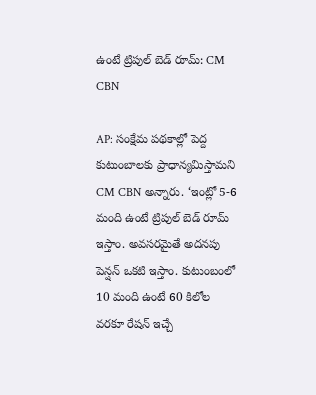ఉంటే ట్రిపుల్ బెడ్ రూమ్: CM CBN

AP: సంక్షేమ పథకాల్లో పెద్ద కుటుంబాలకు ప్రాధాన్యమిస్తామని CM CBN అన్నారు. ‘ఇంట్లో 5-6 మంది ఉంటే ట్రిపుల్ బెడ్ రూమ్ ఇస్తాం. అవసరమైతే అదనపు పెన్షన్ ఒకటి ఇస్తాం. కుటుంబంలో 10 మంది ఉంటే 60 కిలోల వరకూ రేషన్ ఇచ్చే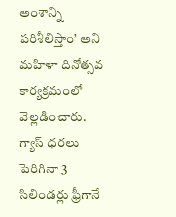అంశాన్ని పరిశీలిస్తాం’ అని మహిళా దినోత్సవ కార్యక్రమంలో వెల్లడించారు. గ్యాస్ ధరలు పెరిగినా 3 సిలిండర్లు ఫ్రీగానే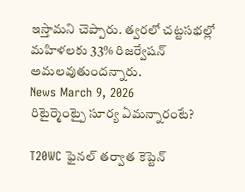ఇస్తామని చెప్పారు. త్వరలో చట్టసభల్లో మహిళలకు 33% రిజర్వేషన్ అమలవుతుందన్నారు.
News March 9, 2026
రిటైర్మెంట్పై సూర్య ఏమన్నారంటే?

T20WC ఫైనల్ తర్వాత కెప్టెన్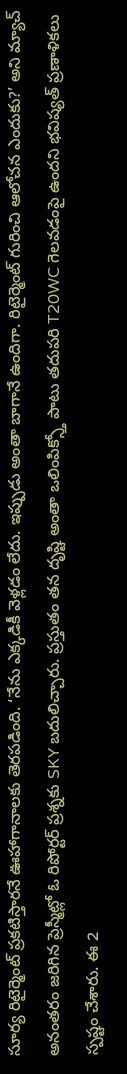సూర్య రిటైర్మెంట్ ప్రకటిస్తారనే ఊహాగానాలకు తెరపడింది. ‘నేను ఎక్కడికీ వెళ్లడం లేదు. ఇప్పుడు అంతా బాగానే ఉందిగా. రిటైర్మెంట్ గురించి ఆలోచన ఎందుకు?’ అని మ్యాచ్ అనంతరం జరిగిన ప్రెస్మీట్లో ఓ రిపోర్టర్ ప్రశ్నకు SKY బదులిచ్చారు. ప్రస్తుతం తన దృష్టి అంతా ఒలింపిక్స్తో పాటు తదుపరి T20WC గెలవడంపై ఉందని భవిష్యత్ ప్రణాళికలు స్పష్టం చేశారు. ఈ 2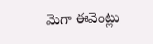మెగా ఈవెంట్లు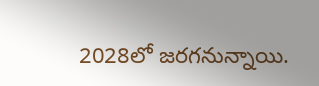2028లో జరగనున్నాయి.